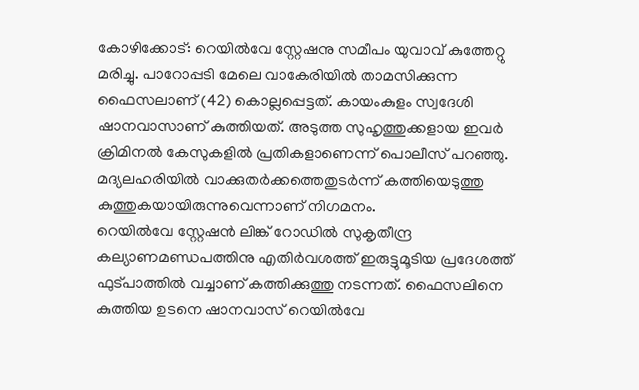കോഴിക്കോട്: റെയിൽവേ സ്റ്റേഷനു സമീപം യുവാവ് കുത്തേറ്റു മരിച്ചു. പാറോപ്പടി മേലെ വാകേരിയിൽ താമസിക്കുന്ന ഫൈസലാണ് (42) കൊല്ലപ്പെട്ടത്. കായംകുളം സ്വദേശി ഷാനവാസാണ് കുത്തിയത്. അടുത്ത സുഹൃത്തുക്കളായ ഇവർ ക്രിമിനൽ കേസുകളിൽ പ്രതികളാണെന്ന് പൊലീസ് പറഞ്ഞു. മദ്യലഹരിയിൽ വാക്കുതർക്കത്തെതുടർന്ന് കത്തിയെടുത്തു കുത്തുകയായിരുന്നുവെന്നാണ് നിഗമനം.
റെയിൽവേ സ്റ്റേഷൻ ലിങ്ക് റോഡിൽ സുകൃതീന്ദ്ര കല്യാണമണ്ഡപത്തിനു എതിർവശത്ത് ഇരുട്ടുമൂടിയ പ്രദേശത്ത് ഫുട്പാത്തിൽ വച്ചാണ് കത്തിക്കുത്തു നടന്നത്. ഫൈസലിനെ കുത്തിയ ഉടനെ ഷാനവാസ് റെയിൽവേ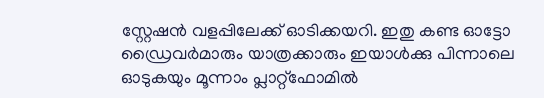സ്റ്റേഷൻ വളപ്പിലേക്ക് ഓടിക്കയറി. ഇതു കണ്ട ഓട്ടോ ഡ്രൈവർമാരും യാത്രക്കാരും ഇയാൾക്കു പിന്നാലെ ഓടുകയും മൂന്നാം പ്ലാറ്റ്ഫോമിൽ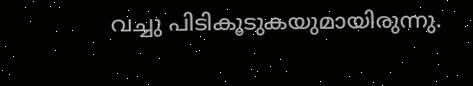വച്ചു പിടികൂടുകയുമായിരുന്നു.